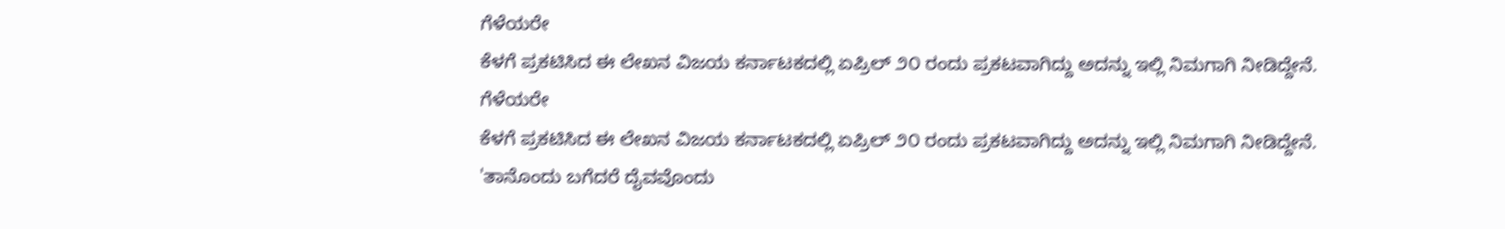ಗೆಳೆಯರೇ
ಕೆಳಗೆ ಪ್ರಕಟಿಸಿದ ಈ ಲೇಖನ ವಿಜಯ ಕರ್ನಾಟಕದಲ್ಲಿ ಏಪ್ರಿಲ್ ೨೦ ರಂದು ಪ್ರಕಟವಾಗಿದ್ದು ಅದನ್ನು ಇಲ್ಲಿ ನಿಮಗಾಗಿ ನೀಡಿದ್ದೇನೆ.
ಗೆಳೆಯರೇ
ಕೆಳಗೆ ಪ್ರಕಟಿಸಿದ ಈ ಲೇಖನ ವಿಜಯ ಕರ್ನಾಟಕದಲ್ಲಿ ಏಪ್ರಿಲ್ ೨೦ ರಂದು ಪ್ರಕಟವಾಗಿದ್ದು ಅದನ್ನು ಇಲ್ಲಿ ನಿಮಗಾಗಿ ನೀಡಿದ್ದೇನೆ.
'ತಾನೊಂದು ಬಗೆದರೆ ದೈವವೊಂದು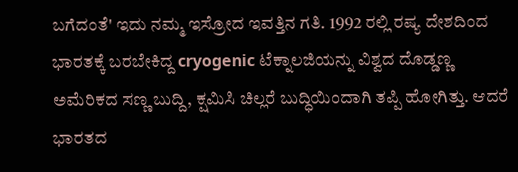ಬಗೆದಂತೆ' ಇದು ನಮ್ಮ ಇಸ್ರೋದ ಇವತ್ತಿನ ಗತಿ. 1992 ರಲ್ಲಿ ರಷ್ಯ ದೇಶದಿಂದ ಭಾರತಕ್ಕೆ ಬರಬೇಕಿದ್ದ cryogenic ಟೆಕ್ನಾಲಜಿಯನ್ನು ವಿಶ್ವದ ದೊಡ್ಡಣ್ಣ ಅಮೆರಿಕದ ಸಣ್ಣ ಬುದ್ದಿ, ಕ್ಷಮಿಸಿ ಚಿಲ್ಲರೆ ಬುದ್ಧಿಯಿಂದಾಗಿ ತಪ್ಪಿ ಹೋಗಿತ್ತು. ಆದರೆ ಭಾರತದ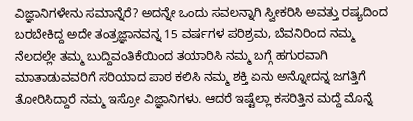ವಿಜ್ಞಾನಿಗಳೇನು ಸಮಾನ್ನೆರೆ? ಅದನ್ನೇ ಒಂದು ಸವಲನ್ನಾಗಿ ಸ್ವೀಕರಿಸಿ ಅವತ್ತು ರಷ್ಯದಿಂದ ಬರಬೇಕಿದ್ದ ಅದೇ ತಂತ್ರಜ್ಞಾನವನ್ನ 15 ವರ್ಷಗಳ ಪರಿಶ್ರಮ, ಬೆವನಿರಿಂದ ನಮ್ಮ ನೆಲದಲ್ಲೇ ತಮ್ಮ ಬುದ್ದಿವಂತಿಕೆಯಿಂದ ತಯಾರಿಸಿ ನಮ್ಮ ಬಗ್ಗೆ ಹಗುರವಾಗಿ ಮಾತಾಡುವವರಿಗೆ ಸರಿಯಾದ ಪಾಠ ಕಲಿಸಿ ನಮ್ಮ ಶಕ್ತಿ ಏನು ಅನ್ನೋದನ್ನ ಜಗತ್ತಿಗೆ ತೋರಿಸಿದ್ದಾರೆ ನಮ್ಮ ಇಸ್ರೋ ವಿಜ್ಞಾನಿಗಳು. ಆದರೆ ಇಷ್ಟೆಲ್ಲಾ ಕಸರಿತ್ತಿನ ಮದ್ದೆ ಮೊನ್ನೆ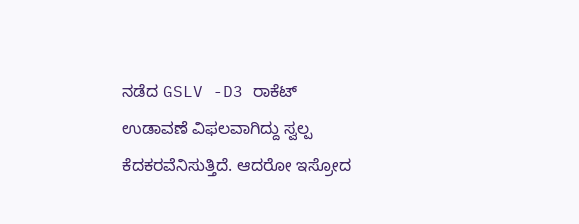ನಡೆದ GSLV -D3 ರಾಕೆಟ್ ಉಡಾವಣೆ ವಿಫಲವಾಗಿದ್ದು ಸ್ವಲ್ಪ ಕೆದಕರವೆನಿಸುತ್ತಿದೆ. ಆದರೋ ಇಸ್ರೋದ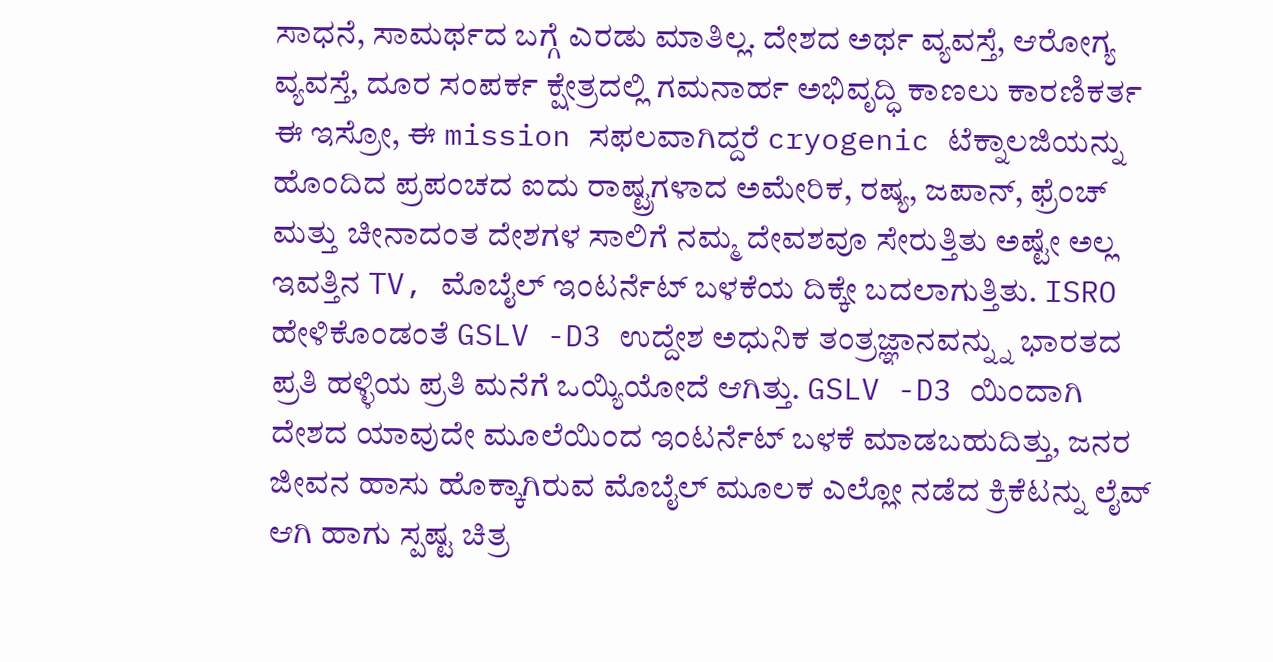ಸಾಧನೆ, ಸಾಮರ್ಥದ ಬಗ್ಗೆ ಎರಡು ಮಾತಿಲ್ಲ. ದೇಶದ ಅರ್ಥ ವ್ಯವಸ್ತೆ, ಆರೋಗ್ಯ ವ್ಯವಸ್ತೆ, ದೂರ ಸಂಪರ್ಕ ಕ್ಷೇತ್ರದಲ್ಲಿ ಗಮನಾರ್ಹ ಅಭಿವೃದ್ಧಿ ಕಾಣಲು ಕಾರಣಿಕರ್ತ ಈ ಇಸ್ರೋ, ಈ mission ಸಫಲವಾಗಿದ್ದರೆ cryogenic ಟೆಕ್ನಾಲಜಿಯನ್ನು ಹೊಂದಿದ ಪ್ರಪಂಚದ ಐದು ರಾಷ್ಟ್ರಗಳಾದ ಅಮೇರಿಕ, ರಷ್ಯ, ಜಪಾನ್, ಫ್ರೆಂಚ್ ಮತ್ತು ಚೀನಾದಂತ ದೇಶಗಳ ಸಾಲಿಗೆ ನಮ್ಮ ದೇವಶವೂ ಸೇರುತ್ತಿತು ಅಷ್ಟೇ ಅಲ್ಲ ಇವತ್ತಿನ TV, ಮೊಬೈಲ್ ಇಂಟರ್ನೆಟ್ ಬಳಕೆಯ ದಿಕ್ಕೇ ಬದಲಾಗುತ್ತಿತು. ISRO ಹೇಳಿಕೊಂಡಂತೆ GSLV -D3 ಉದ್ದೇಶ ಅಧುನಿಕ ತಂತ್ರಜ್ಞಾನವನ್ನ್ನು ಭಾರತದ ಪ್ರತಿ ಹಳ್ಳಿಯ ಪ್ರತಿ ಮನೆಗೆ ಒಯ್ಯಿಯೋದೆ ಆಗಿತ್ತು. GSLV -D3 ಯಿಂದಾಗಿ ದೇಶದ ಯಾವುದೇ ಮೂಲೆಯಿಂದ ಇಂಟರ್ನೆಟ್ ಬಳಕೆ ಮಾಡಬಹುದಿತ್ತು, ಜನರ ಜೀವನ ಹಾಸು ಹೊಕ್ಕಾಗಿರುವ ಮೊಬೈಲ್ ಮೂಲಕ ಎಲ್ಲೋ ನಡೆದ ಕ್ರಿಕೆಟನ್ನು ಲೈವ್ ಆಗಿ ಹಾಗು ಸ್ಪಷ್ಟ ಚಿತ್ರ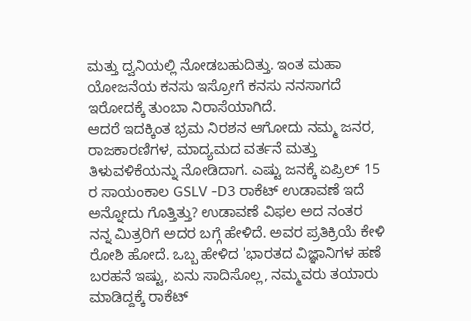ಮತ್ತು ದ್ವನಿಯಲ್ಲಿ ನೋಡಬಹುದಿತ್ತು. ಇಂತ ಮಹಾ ಯೋಜನೆಯ ಕನಸು ಇಸ್ರೋಗೆ ಕನಸು ನನಸಾಗದೆ ಇರೋದಕ್ಕೆ ತುಂಬಾ ನಿರಾಸೆಯಾಗಿದೆ.
ಆದರೆ ಇದಕ್ಕಿಂತ ಭ್ರಮ ನಿರಶನ ಆಗೋದು ನಮ್ಮ ಜನರ, ರಾಜಕಾರಣಿಗಳ, ಮಾದ್ಯಮದ ವರ್ತನೆ ಮತ್ತು ತಿಳುವಳಿಕೆಯನ್ನು ನೋಡಿದಾಗ. ಎಷ್ಟು ಜನಕ್ಕೆ ಏಪ್ರಿಲ್ 15 ರ ಸಾಯಂಕಾಲ GSLV -D3 ರಾಕೆಟ್ ಉಡಾವಣೆ ಇದೆ ಅನ್ನೋದು ಗೊತ್ತಿತ್ತು? ಉಡಾವಣೆ ವಿಫಲ ಅದ ನಂತರ ನನ್ನ ಮಿತ್ರರಿಗೆ ಅದರ ಬಗ್ಗೆ ಹೇಳಿದೆ. ಅವರ ಪ್ರತಿಕ್ರಿಯೆ ಕೇಳಿ ರೋಶಿ ಹೋದೆ. ಒಬ್ಬ ಹೇಳಿದ 'ಭಾರತದ ವಿಜ್ಞಾನಿಗಳ ಹಣೆ ಬರಹನೆ ಇಷ್ಟು, ಏನು ಸಾದಿಸೊಲ್ಲ, ನಮ್ಮವರು ತಯಾರು ಮಾಡಿದ್ದಕ್ಕೆ ರಾಕೆಟ್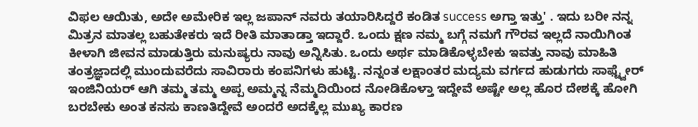ವಿಫಲ ಆಯಿತು, ಅದೇ ಅಮೇರಿಕ ಇಲ್ಲ ಜಪಾನ್ ನವರು ತಯಾರಿಸಿದ್ದರೆ ಕಂಡಿತ success ಅಗ್ತಾ ಇತ್ತು' . ಇದು ಬರೀ ನನ್ನ ಮಿತ್ರನ ಮಾತಲ್ಲ ಬಹುತೇಕರು ಇದೆ ರೀತಿ ಮಾತಾಡ್ತಾ ಇದ್ದಾರೆ. ಒಂದು ಕ್ಷಣ ನಮ್ಮ ಬಗ್ಗೆ ನಮಗೆ ಗೌರವ ಇಲ್ಲದೆ ನಾಯಿಗಿಂತ ಕೀಳಾಗಿ ಜೀವನ ಮಾಡುತ್ತಿರು ಮನುಷ್ಯರು ನಾವು ಅನ್ನಿಸಿತು. ಒಂದು ಅರ್ಥ ಮಾಡಿಕೊಳ್ಳಬೇಕು ಇವತ್ತು ನಾವು ಮಾಹಿತಿ ತಂತ್ರಜ್ಞಾದಲ್ಲಿ ಮುಂದುವರೆದು ಸಾವಿರಾರು ಕಂಪನಿಗಳು ಹುಟ್ಟಿ. ನನ್ನಂತ ಲಕ್ಷಾಂತರ ಮದ್ಯಮ ವರ್ಗದ ಹುಡುಗರು ಸಾಫ್ಟ್ವೇರ್ ಇಂಜಿನಿಯರ್ ಆಗಿ ತಮ್ಮ ತಮ್ಮ ಅಪ್ಪ ಅಮ್ಮನ್ನ ನೆಮ್ಮದಿಯಿಂದ ನೋಡಿಕೊಳ್ತಾ ಇದ್ದೇವೆ ಅಷ್ಟೇ ಅಲ್ಲ ಹೊರ ದೇಶಕ್ಕೆ ಹೋಗಿ ಬರಬೇಕು ಅಂತ ಕನಸು ಕಾಣತಿದ್ದೇವೆ ಅಂದರೆ ಅದಕ್ಕೆಲ್ಲ ಮುಖ್ಯ ಕಾರಣ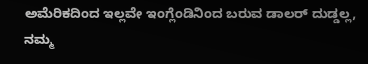ಅಮೆರಿಕದಿಂದ ಇಲ್ಲವೇ ಇಂಗ್ಲೆಂಡಿನಿಂದ ಬರುವ ಡಾಲರ್ ದುಡ್ಡಲ್ಲ, ನಮ್ಮ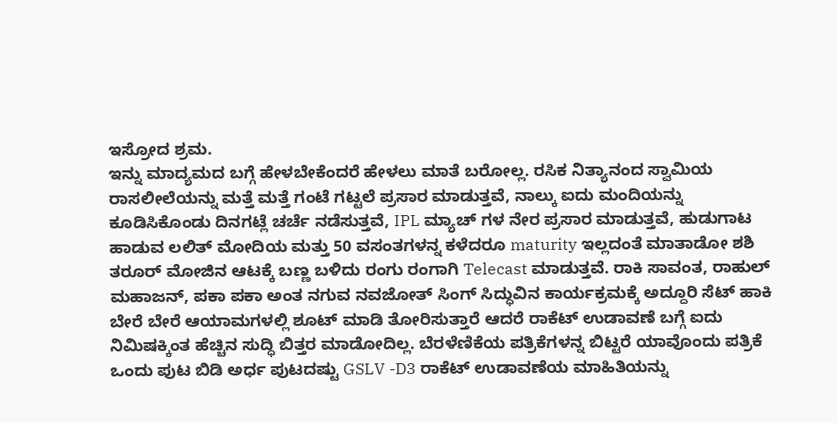ಇಸ್ರೋದ ಶ್ರಮ.
ಇನ್ನು ಮಾದ್ಯಮದ ಬಗ್ಗೆ ಹೇಳಬೇಕೆಂದರೆ ಹೇಳಲು ಮಾತೆ ಬರೋಲ್ಲ. ರಸಿಕ ನಿತ್ಯಾನಂದ ಸ್ವಾಮಿಯ ರಾಸಲೀಲೆಯನ್ನು ಮತ್ತೆ ಮತ್ತೆ ಗಂಟೆ ಗಟ್ಟಲೆ ಪ್ರಸಾರ ಮಾಡುತ್ತವೆ, ನಾಲ್ಕು ಐದು ಮಂದಿಯನ್ನು ಕೂಡಿಸಿಕೊಂಡು ದಿನಗಟ್ಲೆ ಚರ್ಚೆ ನಡೆಸುತ್ತವೆ, IPL ಮ್ಯಾಚ್ ಗಳ ನೇರ ಪ್ರಸಾರ ಮಾಡುತ್ತವೆ, ಹುಡುಗಾಟ ಹಾಡುವ ಲಲಿತ್ ಮೋದಿಯ ಮತ್ತು 50 ವಸಂತಗಳನ್ನ ಕಳೆದರೂ maturity ಇಲ್ಲದಂತೆ ಮಾತಾಡೋ ಶಶಿ ತರೂರ್ ಮೋಜಿನ ಆಟಕ್ಕೆ ಬಣ್ಣ ಬಳಿದು ರಂಗು ರಂಗಾಗಿ Telecast ಮಾಡುತ್ತವೆ. ರಾಕಿ ಸಾವಂತ, ರಾಹುಲ್ ಮಹಾಜನ್, ಪಕಾ ಪಕಾ ಅಂತ ನಗುವ ನವಜೋತ್ ಸಿಂಗ್ ಸಿದ್ಧುವಿನ ಕಾರ್ಯಕ್ರಮಕ್ಕೆ ಅದ್ದೂರಿ ಸೆಟ್ ಹಾಕಿ ಬೇರೆ ಬೇರೆ ಆಯಾಮಗಳಲ್ಲಿ ಶೂಟ್ ಮಾಡಿ ತೋರಿಸುತ್ತಾರೆ ಆದರೆ ರಾಕೆಟ್ ಉಡಾವಣೆ ಬಗ್ಗೆ ಐದು ನಿಮಿಷಕ್ಕಿಂತ ಹೆಚ್ಚಿನ ಸುದ್ಧಿ ಬಿತ್ತರ ಮಾಡೋದಿಲ್ಲ. ಬೆರಳೆಣಿಕೆಯ ಪತ್ರಿಕೆಗಳನ್ನ ಬಿಟ್ಟರೆ ಯಾವೊಂದು ಪತ್ರಿಕೆ ಒಂದು ಪುಟ ಬಿಡಿ ಅರ್ಧ ಪುಟದಷ್ಟು GSLV -D3 ರಾಕೆಟ್ ಉಡಾವಣೆಯ ಮಾಹಿತಿಯನ್ನು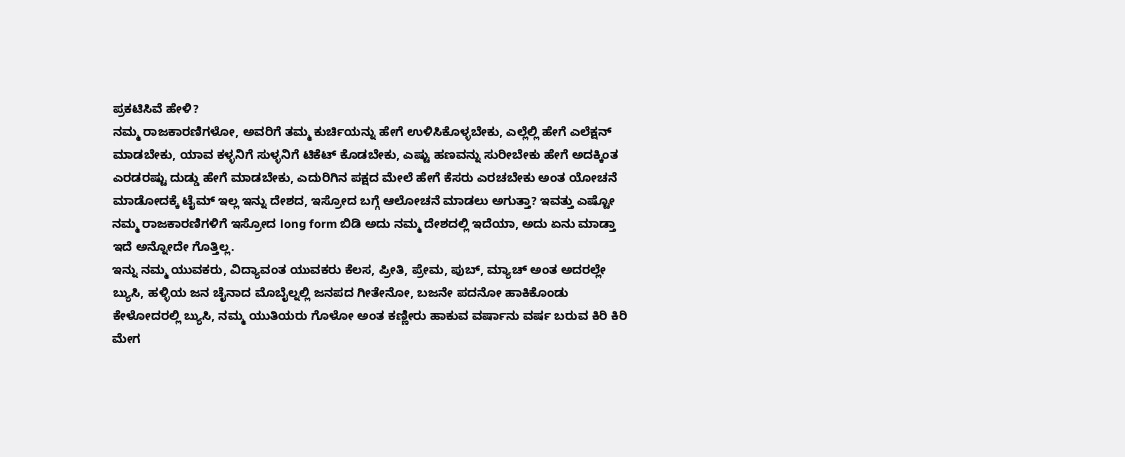ಪ್ರಕಟಿಸಿವೆ ಹೇಳಿ?
ನಮ್ಮ ರಾಜಕಾರಣಿಗಳೋ, ಅವರಿಗೆ ತಮ್ಮ ಕುರ್ಚಿಯನ್ನು ಹೇಗೆ ಉಳಿಸಿಕೊಳ್ಳಬೇಕು, ಎಲ್ಲೆಲ್ಲಿ ಹೇಗೆ ಎಲೆಕ್ಷನ್ ಮಾಡಬೇಕು, ಯಾವ ಕಳ್ಳನಿಗೆ ಸುಳ್ಳನಿಗೆ ಟಿಕೆಟ್ ಕೊಡಬೇಕು, ಎಷ್ಟು ಹಣವನ್ನು ಸುರೀಬೇಕು ಹೇಗೆ ಅದಕ್ಕಿಂತ ಎರಡರಷ್ಟು ದುಡ್ಡು ಹೇಗೆ ಮಾಡಬೇಕು, ಎದುರಿಗಿನ ಪಕ್ಷದ ಮೇಲೆ ಹೇಗೆ ಕೆಸರು ಎರಚಬೇಕು ಅಂತ ಯೋಚನೆ ಮಾಡೋದಕ್ಕೆ ಟೈಮ್ ಇಲ್ಲ ಇನ್ನು ದೇಶದ, ಇಸ್ರೋದ ಬಗ್ಗೆ ಆಲೋಚನೆ ಮಾಡಲು ಅಗುತ್ತಾ? ಇವತ್ತು ಎಷ್ಟೋ ನಮ್ಮ ರಾಜಕಾರಣಿಗಳಿಗೆ ಇಸ್ರೋದ long form ಬಿಡಿ ಅದು ನಮ್ಮ ದೇಶದಲ್ಲಿ ಇದೆಯಾ, ಅದು ಏನು ಮಾಡ್ತಾ ಇದೆ ಅನ್ನೋದೇ ಗೊತ್ತಿಲ್ಲ.
ಇನ್ನು ನಮ್ಮ ಯುವಕರು, ವಿದ್ಯಾವಂತ ಯುವಕರು ಕೆಲಸ, ಪ್ರೀತಿ, ಪ್ರೇಮ, ಪುಬ್, ಮ್ಯಾಚ್ ಅಂತ ಅದರಲ್ಲೇ ಬ್ಯುಸಿ, ಹಳ್ಳಿಯ ಜನ ಚೈನಾದ ಮೊಬೈಲ್ನಲ್ಲಿ ಜನಪದ ಗೀತೇನೋ, ಬಜನೇ ಪದನೋ ಹಾಕಿಕೊಂಡು ಕೇಳೋದರಲ್ಲಿ ಬ್ಯುಸಿ, ನಮ್ಮ ಯುತಿಯರು ಗೊಳೋ ಅಂತ ಕಣ್ಣೀರು ಹಾಕುವ ವರ್ಷಾನು ವರ್ಷ ಬರುವ ಕಿರಿ ಕಿರಿ ಮೇಗ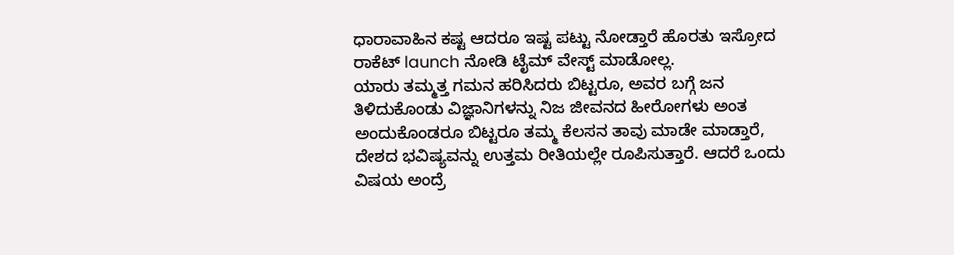ಧಾರಾವಾಹಿನ ಕಷ್ಟ ಆದರೂ ಇಷ್ಟ ಪಟ್ಟು ನೋಡ್ತಾರೆ ಹೊರತು ಇಸ್ರೋದ ರಾಕೆಟ್ launch ನೋಡಿ ಟೈಮ್ ವೇಸ್ಟ್ ಮಾಡೋಲ್ಲ.
ಯಾರು ತಮ್ಮತ್ತ ಗಮನ ಹರಿಸಿದರು ಬಿಟ್ಟರೂ, ಅವರ ಬಗ್ಗೆ ಜನ ತಿಳಿದುಕೊಂಡು ವಿಜ್ಞಾನಿಗಳನ್ನು ನಿಜ ಜೀವನದ ಹೀರೋಗಳು ಅಂತ ಅಂದುಕೊಂಡರೂ ಬಿಟ್ಟರೂ ತಮ್ಮ ಕೆಲಸನ ತಾವು ಮಾಡೇ ಮಾಡ್ತಾರೆ, ದೇಶದ ಭವಿಷ್ಯವನ್ನು ಉತ್ತಮ ರೀತಿಯಲ್ಲೇ ರೂಪಿಸುತ್ತಾರೆ. ಆದರೆ ಒಂದು ವಿಷಯ ಅಂದ್ರೆ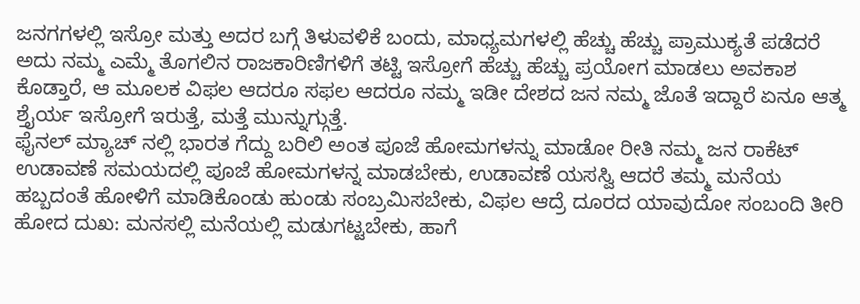ಜನಗಗಳಲ್ಲಿ ಇಸ್ರೋ ಮತ್ತು ಅದರ ಬಗ್ಗೆ ತಿಳುವಳಿಕೆ ಬಂದು, ಮಾಧ್ಯಮಗಳಲ್ಲಿ ಹೆಚ್ಚು ಹೆಚ್ಚು ಪ್ರಾಮುಕ್ಯತೆ ಪಡೆದರೆ ಅದು ನಮ್ಮ ಎಮ್ಮೆ ತೊಗಲಿನ ರಾಜಕಾರಿಣಿಗಳಿಗೆ ತಟ್ಟಿ ಇಸ್ರೋಗೆ ಹೆಚ್ಚು ಹೆಚ್ಚು ಪ್ರಯೋಗ ಮಾಡಲು ಅವಕಾಶ ಕೊಡ್ತಾರೆ, ಆ ಮೂಲಕ ವಿಫಲ ಆದರೂ ಸಫಲ ಆದರೂ ನಮ್ಮ ಇಡೀ ದೇಶದ ಜನ ನಮ್ಮ ಜೊತೆ ಇದ್ದಾರೆ ಏನೂ ಆತ್ಮ ಶ್ತೈರ್ಯ ಇಸ್ರೋಗೆ ಇರುತ್ತೆ, ಮತ್ತೆ ಮುನ್ನುಗ್ಗುತ್ತೆ.
ಫೈನಲ್ ಮ್ಯಾಚ್ ನಲ್ಲಿ ಭಾರತ ಗೆದ್ದು ಬರಿಲಿ ಅಂತ ಪೂಜೆ ಹೋಮಗಳನ್ನು ಮಾಡೋ ರೀತಿ ನಮ್ಮ ಜನ ರಾಕೆಟ್ ಉಡಾವಣೆ ಸಮಯದಲ್ಲಿ ಪೂಜೆ ಹೋಮಗಳನ್ನ ಮಾಡಬೇಕು, ಉಡಾವಣೆ ಯಸಸ್ವಿ ಆದರೆ ತಮ್ಮ ಮನೆಯ ಹಬ್ಬದಂತೆ ಹೋಳಿಗೆ ಮಾಡಿಕೊಂಡು ಹುಂಡು ಸಂಬ್ರಮಿಸಬೇಕು, ವಿಫಲ ಆದ್ರೆ ದೂರದ ಯಾವುದೋ ಸಂಬಂದಿ ತೀರಿ ಹೋದ ದುಖ: ಮನಸಲ್ಲಿ ಮನೆಯಲ್ಲಿ ಮಡುಗಟ್ಟಬೇಕು, ಹಾಗೆ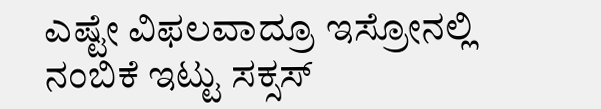ಎಷ್ಟೇ ವಿಫಲವಾದ್ರೂ ಇಸ್ರೋನಲ್ಲಿ ನಂಬಿಕೆ ಇಟ್ಟು ಸಕ್ಸಸ್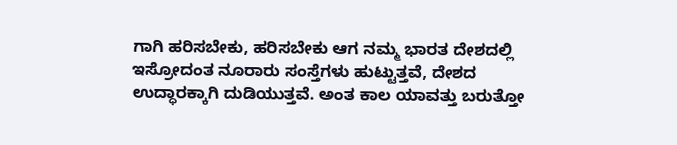ಗಾಗಿ ಹರಿಸಬೇಕು, ಹರಿಸಬೇಕು ಆಗ ನಮ್ಮ ಭಾರತ ದೇಶದಲ್ಲಿ ಇಸ್ರೋದಂತ ನೂರಾರು ಸಂಸ್ತೆಗಳು ಹುಟ್ಟುತ್ತವೆ, ದೇಶದ ಉದ್ಧಾರಕ್ಕಾಗಿ ದುಡಿಯುತ್ತವೆ. ಅಂತ ಕಾಲ ಯಾವತ್ತು ಬರುತ್ತೋ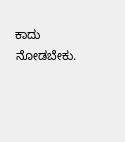ಕಾದು ನೋಡಬೇಕು.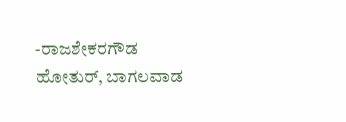-ರಾಜಶೇಕರಗೌಡ ಹೋತುರ್, ಬಾಗಲವಾಡ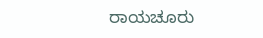ರಾಯಚೂರು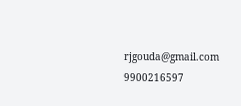rjgouda@gmail.com
9900216597